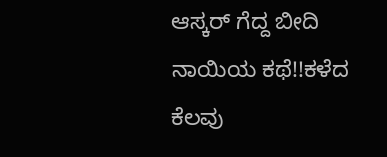ಆಸ್ಕರ್ ಗೆದ್ದ ಬೀದಿ ನಾಯಿಯ ಕಥೆ!!ಕಳೆದ ಕೆಲವು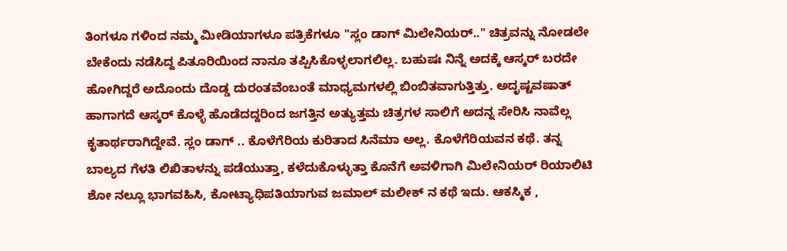ತಿಂಗಳೂ ಗಳಿಂದ ನಮ್ಮ ಮೀಡಿಯಾಗಳೂ ಪತ್ರಿಕೆಗಳೂ "ಸ್ಲಂ ಡಾಗ್ ಮಿಲೇನಿಯರ್.." ಚಿತ್ರವನ್ನು ನೋಡಲೇ ಬೇಕೆಂದು ನಡೆಸಿದ್ದ ಪಿತೂರಿಯಿಂದ ನಾನೂ ತಪ್ಪಿಸಿಕೊಳ್ಳಲಾಗಲಿಲ್ಲ. ಬಹುಷಃ ನಿನ್ನೆ ಅದಕ್ಕೆ ಆಸ್ಕರ್ ಬರದೇ ಹೋಗಿದ್ದರೆ ಅದೊಂದು ದೊಡ್ಡ ದುರಂತವೆಂಬಂತೆ ಮಾಧ್ಯಮಗಳಲ್ಲಿ ಬಿಂಬಿತವಾಗುತ್ತಿತ್ತು. ಅದೃಷ್ಟವಷಾತ್ ಹಾಗಾಗದೆ ಆಸ್ಕರ್ ಕೊಳ್ಳೆ ಹೊಡೆದದ್ದರಿಂದ ಜಗತ್ತಿನ ಅತ್ಯುತ್ತಮ ಚಿತ್ರಗಳ ಸಾಲಿಗೆ ಅದನ್ನ ಸೇರಿಸಿ ನಾವೆಲ್ಲ ಕೃತಾರ್ಥರಾಗಿದ್ದೇವೆ. ಸ್ಲಂ ಡಾಗ್ .. ಕೊಳೆಗೆರಿಯ ಕುರಿತಾದ ಸಿನೆಮಾ ಅಲ್ಲ. ಕೊಳೆಗೆರಿಯವನ ಕಥೆ. ತನ್ನ ಬಾಲ್ಯದ ಗೆಳತಿ ಲಿಖಿತಾಳನ್ನು ಪಡೆಯುತ್ತಾ, ಕಳೆದುಕೊಳ್ಳುತ್ತಾ ಕೊನೆಗೆ ಅವಳಿಗಾಗಿ ಮಿಲೇನಿಯರ್ ರಿಯಾಲಿಟಿ ಶೋ ನಲ್ಲೂ ಭಾಗವಹಿಸಿ, ಕೋಟ್ಯಾಧಿಪತಿಯಾಗುವ ಜಮಾಲ್ ಮಲೀಕ್ ನ ಕಥೆ ಇದು. ಆಕಸ್ಮಿಕ ,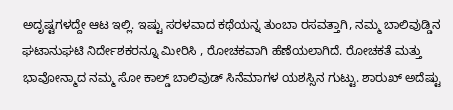ಅದೃಷ್ಟಗಳದ್ದೇ ಆಟ ಇಲ್ಲಿ. ಇಷ್ಟು ಸರಳವಾದ ಕಥೆಯನ್ನ ತುಂಬಾ ರಸವತ್ತಾಗಿ, ನಮ್ಮ ಬಾಲಿವುಡ್ಡಿನ ಘಟಾನುಘಟಿ ನಿರ್ದೇಶಕರನ್ನೂ ಮೀರಿಸಿ , ರೋಚಕವಾಗಿ ಹೆಣೆಯಲಾಗಿದೆ. ರೋಚಕತೆ ಮತ್ತು ಭಾವೋನ್ಮಾದ ನಮ್ಮ ಸೋ ಕಾಲ್ಡ್ ಬಾಲಿವುಡ್ ಸಿನೆಮಾಗಳ ಯಶಸ್ಸಿನ ಗುಟ್ಟು. ಶಾರುಖ್ ಅದೆಷ್ಟು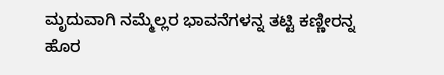ಮೃದುವಾಗಿ ನಮ್ಮೆಲ್ಲರ ಭಾವನೆಗಳನ್ನ ತಟ್ಟಿ ಕಣ್ಣೀರನ್ನ ಹೊರ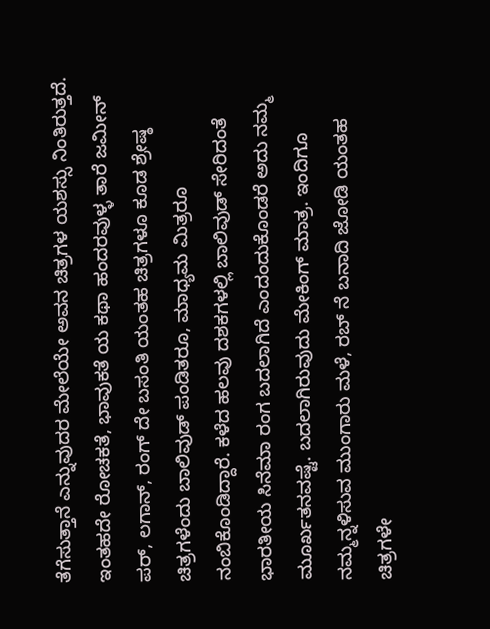ತೆಗೆಸುತ್ತಾನೆ ಎನ್ನುವುದರ ಮೇಲೆಯೇ ಅವನ ಚಿತ್ರಗಳ ಯಶಸ್ಸು ನಿಂತಿರುತ್ತದೆ. ಇಂತಹದೇ ರೋಚಕತೆ, ಭಾವುಕತೆ ಯ ಕಥಾ ಹಂದರವುಳ್ಳ ತಾರೆ ಜಮೀನ್ ಪರ್, ಲಗಾನ್, ರಂಗ್ ದೇ ಬಸಂತಿ ಯಂತಹ ಚಿತ್ರಗಳೂ ಕೂಡ ಶ್ರೇಷ್ಠ ಚಿತ್ರಗಳೆಂದು ಬಾಲಿವುಡ್ ಪಂಡಿತರೂ, ಮಾಧ್ಯಮ ಮಿತ್ರರೂ ನಂಬಿಕೊಂಡಿದ್ದಾರೆ. ಕಳೆದ ಹಲವು ದಶಕಗಳಲ್ಲಿ ಬಾಲಿವುಡ್ ಸೇರಿದಂತೆ ಭಾರತೀಯ ಸಿನೆಮಾ ರಂಗ ಬದಲಾಗಿದೆ ಎಂದಂದುಕೊಂಡರೆ ಅದು ನಮ್ಮ ಮೂರ್ಖತನವಷ್ಟೆ. ಬದಲಾಗಿರುವುದು ಮೇಕಿಂಗ್ ಮಾತ್ರ. ಇಂದಿಗೂ ನಮ್ಮನ್ನಳಿಸುವ ಮುಂಗಾರು ಮಳೆ, ರಬ್ ನೆ ಬನಾದಿ ಜೋಡಿ ಯಂತಹ ಚಿತ್ರಗಳೇ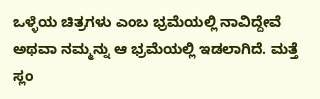ಒಳ್ಳೆಯ ಚಿತ್ರಗಳು ಎಂಬ ಭ್ರಮೆಯಲ್ಲಿ ನಾವಿದ್ದೇವೆ ಅಥವಾ ನಮ್ಮನ್ನು ಆ ಭ್ರಮೆಯಲ್ಲಿ ಇಡಲಾಗಿದೆ. ಮತ್ತೆ ಸ್ಲಂ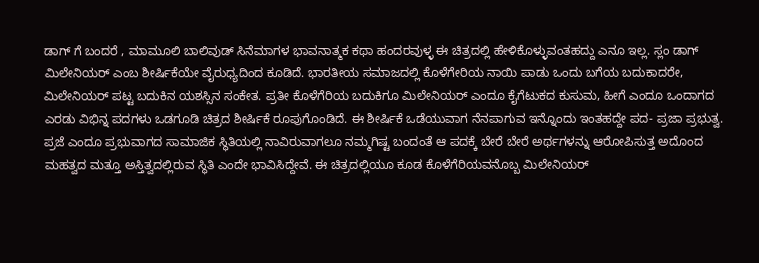ಡಾಗ್ ಗೆ ಬಂದರೆ , ಮಾಮೂಲಿ ಬಾಲಿವುಡ್ ಸಿನೆಮಾಗಳ ಭಾವನಾತ್ಮಕ ಕಥಾ ಹಂದರವುಳ್ಳ ಈ ಚಿತ್ರದಲ್ಲಿ ಹೇಳಿಕೊಳ್ಳುವಂತಹದ್ದು ಎನೂ ಇಲ್ಲ. ಸ್ಲಂ ಡಾಗ್ ಮಿಲೇನಿಯರ್ ಎಂಬ ಶೀರ್ಷಿಕೆಯೇ ವೈರುಧ್ಯದಿಂದ ಕೂಡಿದೆ. ಭಾರತೀಯ ಸಮಾಜದಲ್ಲಿ ಕೊಳೆಗೇರಿಯ ನಾಯಿ ಪಾಡು ಒಂದು ಬಗೆಯ ಬದುಕಾದರೇ, ಮಿಲೇನಿಯರ್ ಪಟ್ಟ ಬದುಕಿನ ಯಶಸ್ಸಿನ ಸಂಕೇತ. ಪ್ರತೀ ಕೊಳೆಗೆರಿಯ ಬದುಕಿಗೂ ಮಿಲೇನಿಯರ್ ಎಂದೂ ಕೈಗೆಟುಕದ ಕುಸುಮ, ಹೀಗೆ ಎಂದೂ ಒಂದಾಗದ ಎರಡು ವಿಭಿನ್ನ ಪದಗಳು ಒಡಗೂಡಿ ಚಿತ್ರದ ಶೀರ್ಷಿಕೆ ರೂಪುಗೊಂಡಿದೆ. ಈ ಶೀರ್ಷಿಕೆ ಒಡೆಯುವಾಗ ನೆನಪಾಗುವ ಇನ್ನೊಂದು ಇಂತಹದ್ದೇ ಪದ- ಪ್ರಜಾ ಪ್ರಭುತ್ವ. ಪ್ರಜೆ ಎಂದೂ ಪ್ರಭುವಾಗದ ಸಾಮಾಜಿಕ ಸ್ಥಿತಿಯಲ್ಲಿ ನಾವಿರುವಾಗಲೂ ನಮ್ಮಗಿಷ್ಟ ಬಂದಂತೆ ಆ ಪದಕ್ಕೆ ಬೇರೆ ಬೇರೆ ಅರ್ಥಗಳನ್ನು ಆರೋಪಿಸುತ್ತ ಅದೊಂದ ಮಹತ್ವದ ಮತ್ತೂ ಅಸ್ತಿತ್ವದಲ್ಲಿರುವ ಸ್ಥಿತಿ ಎಂದೇ ಭಾವಿಸಿದ್ದೇವೆ. ಈ ಚಿತ್ರದಲ್ಲಿಯೂ ಕೂಡ ಕೊಳೆಗೆರಿಯವನೊಬ್ಬ ಮಿಲೇನಿಯರ್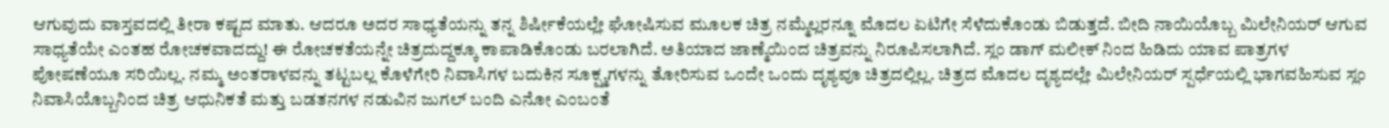ಆಗುವುದು ವಾಸ್ತವದಲ್ಲಿ ತೀರಾ ಕಷ್ಟದ ಮಾತು. ಆದರೂ ಅದರ ಸಾಧ್ಯತೆಯನ್ನು ತನ್ನ ಶಿರ್ಷೀಕೆಯಲ್ಲೇ ಘೋಷಿಸುವ ಮೂಲಕ ಚಿತ್ರ ನಮ್ಮೆಲ್ಲರನ್ನೂ ಮೊದಲ ಏಟಿಗೇ ಸೆಳೆದುಕೊಂಡು ಬಿಡುತ್ತದೆ. ಬೀದಿ ನಾಯಿಯೊಬ್ಬ ಮಿಲೇನಿಯರ್ ಆಗುವ ಸಾಧ್ಯತೆಯೇ ಎಂತಹ ರೋಚಕವಾದದ್ದು! ಈ ರೋಚಕತೆಯನ್ನೇ ಚಿತ್ರದುದ್ದಕ್ಕೂ ಕಾಪಾಡಿಕೊಂಡು ಬರಲಾಗಿದೆ. ಅತಿಯಾದ ಜಾಣ್ಮೆಯಿಂದ ಚಿತ್ರವನ್ನು ನಿರೂಪಿಸಲಾಗಿದೆ. ಸ್ಲಂ ಡಾಗ್ ಮಲೀಕ್ ನಿಂದ ಹಿಡಿದು ಯಾವ ಪಾತ್ರಗಳ ಪೋಷಣೆಯೂ ಸರಿಯಿಲ್ಲ. ನಮ್ಮ ಅಂತರಾಳವನ್ನು ತಟ್ಟಬಲ್ಲ ಕೊಳೆಗೇರಿ ನಿವಾಸಿಗಳ ಬದುಕಿನ ಸೂಕ್ಷ್ಮಗಳನ್ನು ತೋರಿಸುವ ಒಂದೇ ಒಂದು ದೃಶ್ಯವೂ ಚಿತ್ರದಲ್ಲಿಲ್ಲ. ಚಿತ್ರದ ಮೊದಲ ದೃಶ್ಯದಲ್ಲೇ ಮಿಲೇನಿಯರ್ ಸ್ಪರ್ಧೆಯಲ್ಲಿ ಭಾಗವಹಿಸುವ ಸ್ಲಂ ನಿವಾಸಿಯೊಬ್ಬನಿಂದ ಚಿತ್ರ ಆಧುನಿಕತೆ ಮತ್ತು ಬಡತನಗಳ ನಡುವಿನ ಜುಗಲ್ ಬಂದಿ ಎನೋ ಎಂಬಂತೆ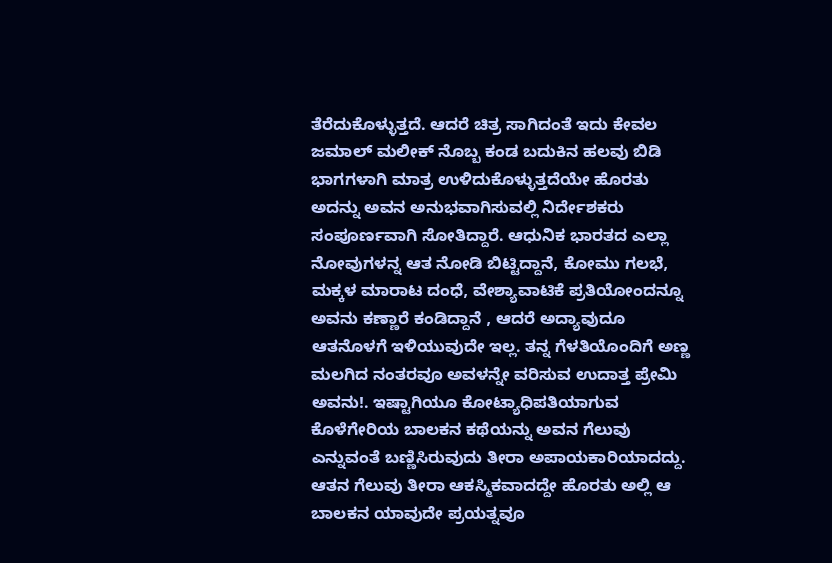ತೆರೆದುಕೊಳ್ಳುತ್ತದೆ. ಆದರೆ ಚಿತ್ರ ಸಾಗಿದಂತೆ ಇದು ಕೇವಲ ಜಮಾಲ್ ಮಲೀಕ್ ನೊಬ್ಬ ಕಂಡ ಬದುಕಿನ ಹಲವು ಬಿಡಿ ಭಾಗಗಳಾಗಿ ಮಾತ್ರ ಉಳಿದುಕೊಳ್ಳುತ್ತದೆಯೇ ಹೊರತು ಅದನ್ನು ಅವನ ಅನುಭವಾಗಿಸುವಲ್ಲಿ ನಿರ್ದೇಶಕರು ಸಂಪೂರ್ಣವಾಗಿ ಸೋತಿದ್ದಾರೆ. ಆಧುನಿಕ ಭಾರತದ ಎಲ್ಲಾ ನೋವುಗಳನ್ನ ಆತ ನೋಡಿ ಬಿಟ್ಟಿದ್ದಾನೆ, ಕೋಮು ಗಲಭೆ, ಮಕ್ಕಳ ಮಾರಾಟ ದಂಧೆ, ವೇಶ್ಯಾವಾಟಿಕೆ ಪ್ರತಿಯೋಂದನ್ನೂ ಅವನು ಕಣ್ಣಾರೆ ಕಂಡಿದ್ದಾನೆ , ಆದರೆ ಅದ್ಯಾವುದೂ ಆತನೊಳಗೆ ಇಳಿಯುವುದೇ ಇಲ್ಲ. ತನ್ನ ಗೆಳತಿಯೊಂದಿಗೆ ಅಣ್ಣ ಮಲಗಿದ ನಂತರವೂ ಅವಳನ್ನೇ ವರಿಸುವ ಉದಾತ್ತ ಪ್ರೇಮಿ ಅವನು!. ಇಷ್ಟಾಗಿಯೂ ಕೋಟ್ಯಾಧಿಪತಿಯಾಗುವ ಕೊಳೆಗೇರಿಯ ಬಾಲಕನ ಕಥೆಯನ್ನು ಅವನ ಗೆಲುವು ಎನ್ನುವಂತೆ ಬಣ್ಣಿಸಿರುವುದು ತೀರಾ ಅಪಾಯಕಾರಿಯಾದದ್ದು. ಆತನ ಗೆಲುವು ತೀರಾ ಆಕಸ್ಮಿಕವಾದದ್ದೇ ಹೊರತು ಅಲ್ಲಿ ಆ ಬಾಲಕನ ಯಾವುದೇ ಪ್ರಯತ್ನವೂ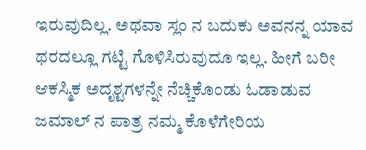ಇರುವುದಿಲ್ಲ. ಅಥವಾ ಸ್ಲಂ ನ ಬದುಕು ಅವನನ್ನ ಯಾವ ಥರದಲ್ಲೂ ಗಟ್ಟಿ ಗೊಳಿಸಿರುವುದೂ ಇಲ್ಲ. ಹೀಗೆ ಬರೀ ಆಕಸ್ಮಿಕ ಅದೃಶ್ಟಗಳನ್ನೇ ನೆಚ್ಚಿಕೊಂಡು ಓಡಾಡುವ ಜಮಾಲ್ ನ ಪಾತ್ರ ನಮ್ಮ ಕೊಳೆಗೇರಿಯ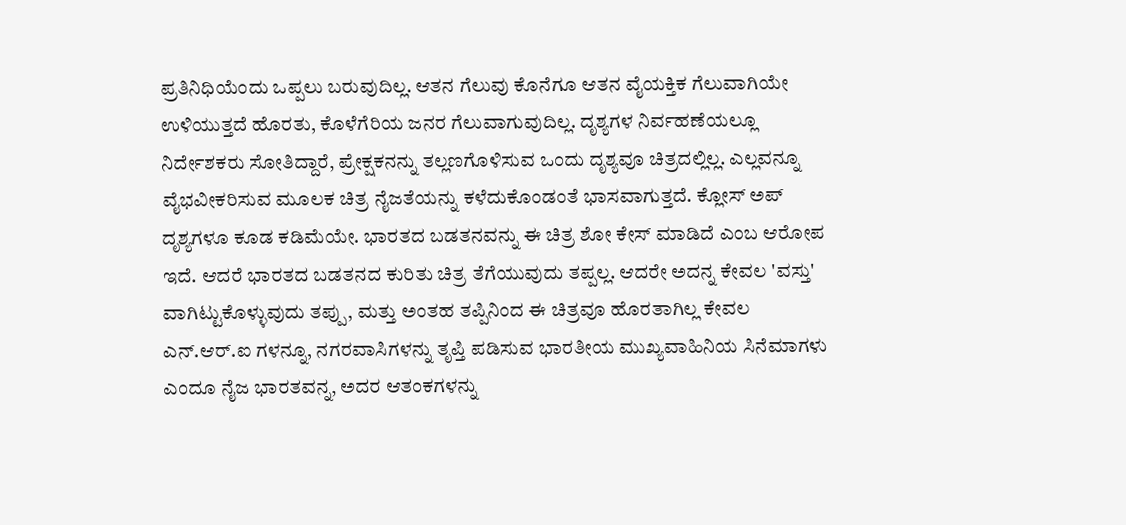ಪ್ರತಿನಿಧಿಯೆಂದು ಒಪ್ಪಲು ಬರುವುದಿಲ್ಲ. ಆತನ ಗೆಲುವು ಕೊನೆಗೂ ಆತನ ವೈಯಕ್ತಿಕ ಗೆಲುವಾಗಿಯೇ ಉಳಿಯುತ್ತದೆ ಹೊರತು, ಕೊಳೆಗೆರಿಯ ಜನರ ಗೆಲುವಾಗುವುದಿಲ್ಲ. ದೃಶ್ಯಗಳ ನಿರ್ವಹಣೆಯಲ್ಲೂ ನಿರ್ದೇಶಕರು ಸೋತಿದ್ದಾರೆ, ಪ್ರೇಕ್ಷಕನನ್ನು ತಲ್ಲಣಗೊಳಿಸುವ ಒಂದು ದೃಶ್ಯವೂ ಚಿತ್ರದಲ್ಲಿಲ್ಲ. ಎಲ್ಲವನ್ನೂ ವೈಭವೀಕರಿಸುವ ಮೂಲಕ ಚಿತ್ರ ನೈಜತೆಯನ್ನು ಕಳೆದುಕೊಂಡಂತೆ ಭಾಸವಾಗುತ್ತದೆ. ಕ್ಲೋಸ್ ಅಪ್ ದೃಶ್ಯಗಳೂ ಕೂಡ ಕಡಿಮೆಯೇ. ಭಾರತದ ಬಡತನವನ್ನು ಈ ಚಿತ್ರ ಶೋ ಕೇಸ್ ಮಾಡಿದೆ ಎಂಬ ಆರೋಪ ಇದೆ. ಆದರೆ ಭಾರತದ ಬಡತನದ ಕುರಿತು ಚಿತ್ರ ತೆಗೆಯುವುದು ತಪ್ಪಲ್ಲ. ಆದರೇ ಅದನ್ನ ಕೇವಲ 'ವಸ್ತು' ವಾಗಿಟ್ಟುಕೊಳ್ಳುವುದು ತಪ್ಪು, ಮತ್ತು ಅಂತಹ ತಪ್ಪಿನಿಂದ ಈ ಚಿತ್ರವೂ ಹೊರತಾಗಿಲ್ಲ ಕೇವಲ ಎನ್.ಆರ್.ಐ ಗಳನ್ನೂ, ನಗರವಾಸಿಗಳನ್ನು ತೃಪ್ತಿ ಪಡಿಸುವ ಭಾರತೀಯ ಮುಖ್ಯವಾಹಿನಿಯ ಸಿನೆಮಾಗಳು ಎಂದೂ ನೈಜ ಭಾರತವನ್ನ, ಅದರ ಆತಂಕಗಳನ್ನು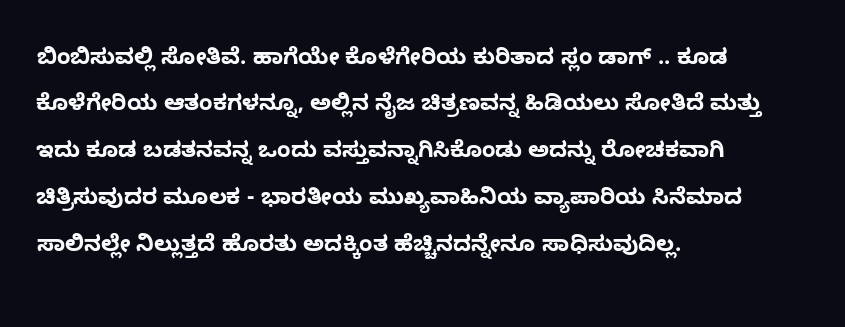ಬಿಂಬಿಸುವಲ್ಲಿ ಸೋತಿವೆ. ಹಾಗೆಯೇ ಕೊಳೆಗೇರಿಯ ಕುರಿತಾದ ಸ್ಲಂ ಡಾಗ್ .. ಕೂಡ ಕೊಳೆಗೇರಿಯ ಆತಂಕಗಳನ್ನೂ, ಅಲ್ಲಿನ ನೈಜ ಚಿತ್ರಣವನ್ನ ಹಿಡಿಯಲು ಸೋತಿದೆ ಮತ್ತು ಇದು ಕೂಡ ಬಡತನವನ್ನ ಒಂದು ವಸ್ತುವನ್ನಾಗಿಸಿಕೊಂಡು ಅದನ್ನು ರೋಚಕವಾಗಿ ಚಿತ್ರಿಸುವುದರ ಮೂಲಕ - ಭಾರತೀಯ ಮುಖ್ಯವಾಹಿನಿಯ ವ್ಯಾಪಾರಿಯ ಸಿನೆಮಾದ ಸಾಲಿನಲ್ಲೇ ನಿಲ್ಲುತ್ತದೆ ಹೊರತು ಅದಕ್ಕಿಂತ ಹೆಚ್ಚಿನದನ್ನೇನೂ ಸಾಧಿಸುವುದಿಲ್ಲ.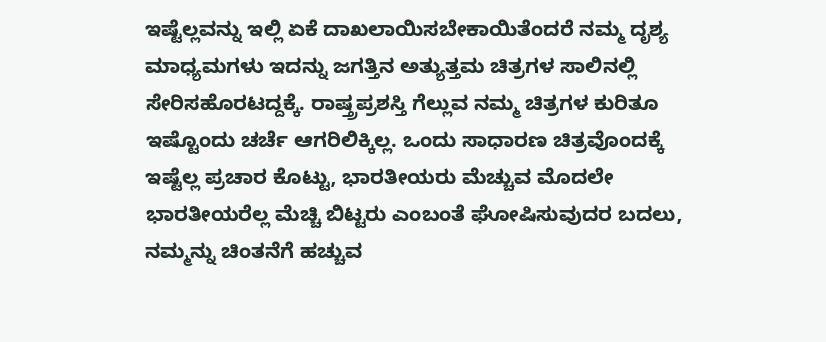ಇಷ್ಟೆಲ್ಲವನ್ನು ಇಲ್ಲಿ ಏಕೆ ದಾಖಲಾಯಿಸಬೇಕಾಯಿತೆಂದರೆ ನಮ್ಮ ದೃಶ್ಯ ಮಾಧ್ಯಮಗಳು ಇದನ್ನು ಜಗತ್ತಿನ ಅತ್ಯುತ್ತಮ ಚಿತ್ರಗಳ ಸಾಲಿನಲ್ಲಿ ಸೇರಿಸಹೊರಟದ್ದಕ್ಕೆ. ರಾಷ್ತ್ರಪ್ರಶಸ್ತಿ ಗೆಲ್ಲುವ ನಮ್ಮ ಚಿತ್ರಗಳ ಕುರಿತೂ ಇಷ್ಟೊಂದು ಚರ್ಚೆ ಆಗರಿಲಿಕ್ಕಿಲ್ಲ. ಒಂದು ಸಾಧಾರಣ ಚಿತ್ರವೊಂದಕ್ಕೆ ಇಷ್ಟೆಲ್ಲ ಪ್ರಚಾರ ಕೊಟ್ಟು, ಭಾರತೀಯರು ಮೆಚ್ಚುವ ಮೊದಲೇ ಭಾರತೀಯರೆಲ್ಲ ಮೆಚ್ಚಿ ಬಿಟ್ಟರು ಎಂಬಂತೆ ಘೋಷಿಸುವುದರ ಬದಲು, ನಮ್ಮನ್ನು ಚಿಂತನೆಗೆ ಹಚ್ಚುವ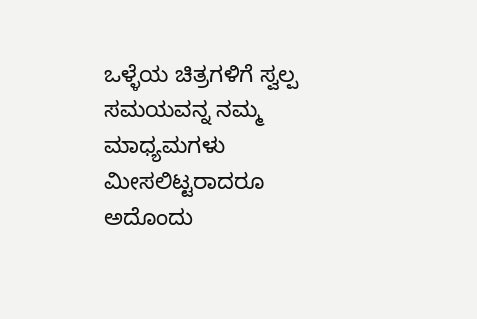ಒಳ್ಳೆಯ ಚಿತ್ರಗಳಿಗೆ ಸ್ವಲ್ಪ ಸಮಯವನ್ನ ನಮ್ಮ ಮಾಧ್ಯಮಗಳು ಮೀಸಲಿಟ್ಟರಾದರೂ ಅದೊಂದು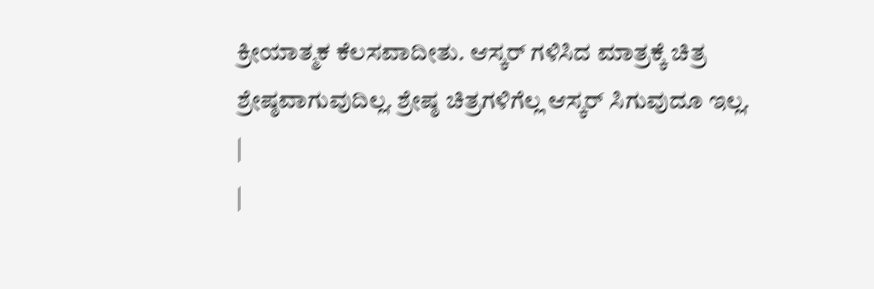ಕ್ರೀಯಾತ್ಮಕ ಕೆಲಸವಾದೀತು. ಆಸ್ಕರ್ ಗಳಿಸಿದ ಮಾತ್ರಕ್ಕೆ ಚಿತ್ರ ಶ್ರೇಷ್ಠವಾಗುವುದಿಲ್ಲ. ಶ್ರೇಷ್ಠ ಚಿತ್ರಗಳಿಗೆಲ್ಲ ಆಸ್ಕರ್ ಸಿಗುವುದೂ ಇಲ್ಲ.
|
|